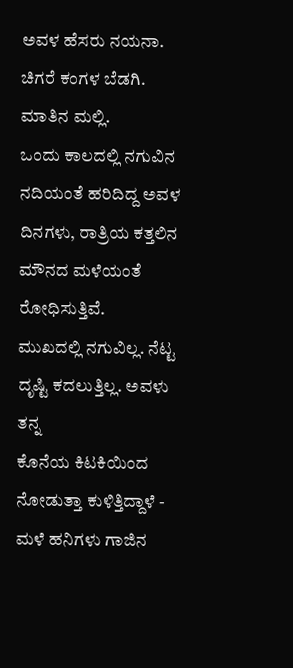ಅವಳ ಹೆಸರು ನಯನಾ. ಚಿಗರೆ ಕಂಗಳ ಬೆಡಗಿ. ಮಾತಿನ ಮಲ್ಲಿ.
ಒಂದು ಕಾಲದಲ್ಲಿ ನಗುವಿನ
ನದಿಯಂತೆ ಹರಿದಿದ್ದ ಅವಳ ದಿನಗಳು, ರಾತ್ರಿಯ ಕತ್ತಲಿನ ಮೌನದ ಮಳೆಯಂತೆ ರೋಧಿಸುತ್ತಿವೆ.
ಮುಖದಲ್ಲಿ ನಗುವಿಲ್ಲ. ನೆಟ್ಟ ದೃಷ್ಟಿ ಕದಲುತ್ತಿಲ್ಲ. ಅವಳು ತನ್ನ
ಕೊನೆಯ ಕಿಟಕಿಯಿಂದ ನೋಡುತ್ತಾ ಕುಳಿತ್ತಿದ್ದಾಳೆ - ಮಳೆ ಹನಿಗಳು ಗಾಜಿನ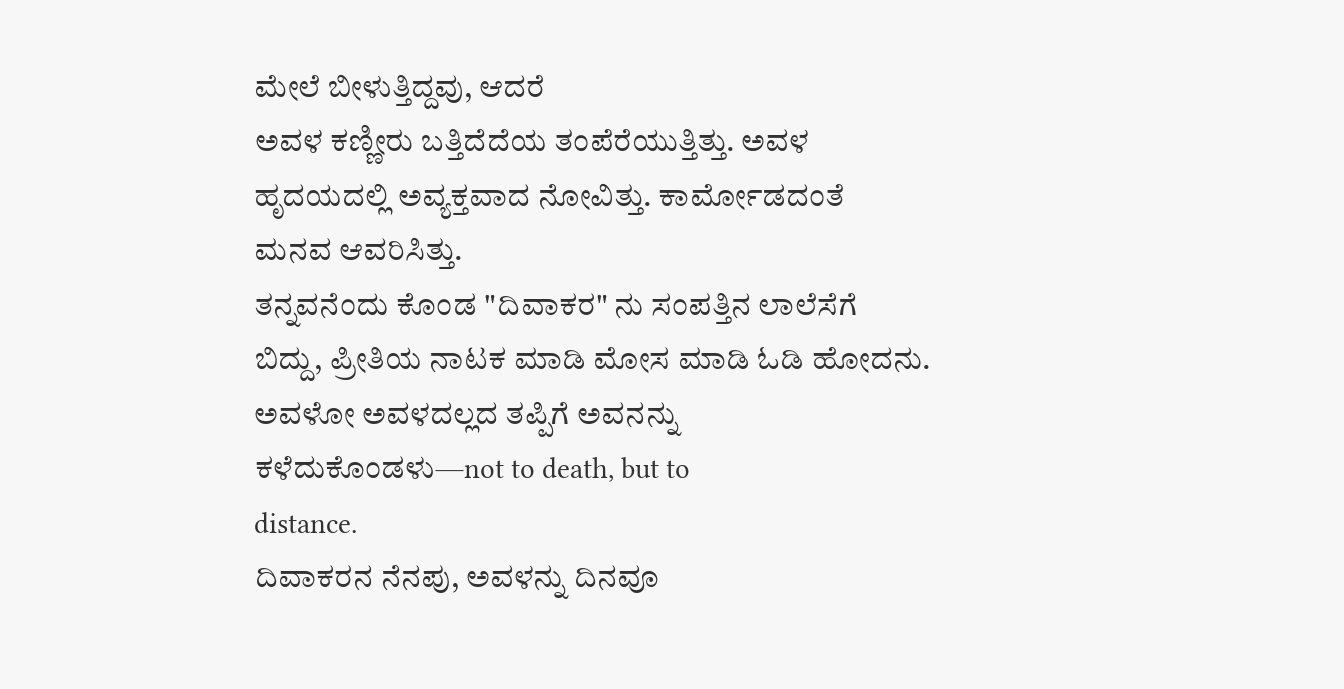ಮೇಲೆ ಬೀಳುತ್ತಿದ್ದವು, ಆದರೆ
ಅವಳ ಕಣ್ಣೀರು ಬತ್ತಿದೆದೆಯ ತಂಪೆರೆಯುತ್ತಿತ್ತು. ಅವಳ ಹೃದಯದಲ್ಲಿ ಅವ್ಯಕ್ತವಾದ ನೋವಿತ್ತು. ಕಾರ್ಮೋಡದಂತೆ
ಮನವ ಆವರಿಸಿತ್ತು.
ತನ್ನವನೆಂದು ಕೊಂಡ "ದಿವಾಕರ" ನು ಸಂಪತ್ತಿನ ಲಾಲೆಸೆಗೆ
ಬಿದ್ದು, ಪ್ರೀತಿಯ ನಾಟಕ ಮಾಡಿ ಮೋಸ ಮಾಡಿ ಓಡಿ ಹೋದನು. ಅವಳೋ ಅವಳದಲ್ಲದ ತಪ್ಪಿಗೆ ಅವನನ್ನು ಕಳೆದುಕೊಂಡಳು—not to death, but to
distance.
ದಿವಾಕರನ ನೆನಪು, ಅವಳನ್ನು ದಿನವೂ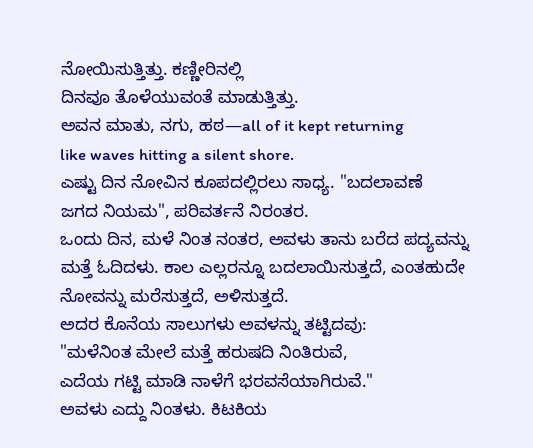ನೋಯಿಸುತ್ತಿತ್ತು. ಕಣ್ಣೀರಿನಲ್ಲಿ
ದಿನವೂ ತೊಳೆಯುವಂತೆ ಮಾಡುತ್ತಿತ್ತು.
ಅವನ ಮಾತು, ನಗು, ಹಠ—all of it kept returning
like waves hitting a silent shore.
ಎಷ್ಟು ದಿನ ನೋವಿನ ಕೂಪದಲ್ಲಿರಲು ಸಾಧ್ಯ. "ಬದಲಾವಣೆ
ಜಗದ ನಿಯಮ", ಪರಿವರ್ತನೆ ನಿರಂತರ.
ಒಂದು ದಿನ, ಮಳೆ ನಿಂತ ನಂತರ, ಅವಳು ತಾನು ಬರೆದ ಪದ್ಯವನ್ನು ಮತ್ತೆ ಓದಿದಳು. ಕಾಲ ಎಲ್ಲರನ್ನೂ ಬದಲಾಯಿಸುತ್ತದೆ, ಎಂತಹುದೇ ನೋವನ್ನು ಮರೆಸುತ್ತದೆ, ಅಳಿಸುತ್ತದೆ.
ಅದರ ಕೊನೆಯ ಸಾಲುಗಳು ಅವಳನ್ನು ತಟ್ಟಿದವು:
"ಮಳೆನಿಂತ ಮೇಲೆ ಮತ್ತೆ ಹರುಷದಿ ನಿಂತಿರುವೆ,
ಎದೆಯ ಗಟ್ಟಿ ಮಾಡಿ ನಾಳೆಗೆ ಭರವಸೆಯಾಗಿರುವೆ."
ಅವಳು ಎದ್ದು ನಿಂತಳು. ಕಿಟಕಿಯ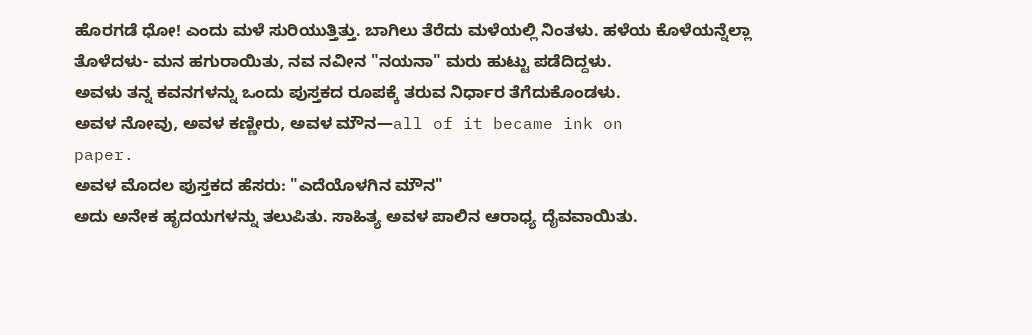ಹೊರಗಡೆ ಧೋ! ಎಂದು ಮಳೆ ಸುರಿಯುತ್ತಿತ್ತು. ಬಾಗಿಲು ತೆರೆದು ಮಳೆಯಲ್ಲಿ ನಿಂತಳು. ಹಳೆಯ ಕೊಳೆಯನ್ನೆಲ್ಲಾ ತೊಳೆದಳು- ಮನ ಹಗುರಾಯಿತು, ನವ ನವೀನ "ನಯನಾ" ಮರು ಹುಟ್ಟು ಪಡೆದಿದ್ದಳು.
ಅವಳು ತನ್ನ ಕವನಗಳನ್ನು ಒಂದು ಪುಸ್ತಕದ ರೂಪಕ್ಕೆ ತರುವ ನಿರ್ಧಾರ ತೆಗೆದುಕೊಂಡಳು.
ಅವಳ ನೋವು, ಅವಳ ಕಣ್ಣೀರು, ಅವಳ ಮೌನ—all of it became ink on
paper.
ಅವಳ ಮೊದಲ ಪುಸ್ತಕದ ಹೆಸರು: "ಎದೆಯೊಳಗಿನ ಮೌನ"
ಅದು ಅನೇಕ ಹೃದಯಗಳನ್ನು ತಲುಪಿತು. ಸಾಹಿತ್ಯ ಅವಳ ಪಾಲಿನ ಆರಾಧ್ಯ ದೈವವಾಯಿತು.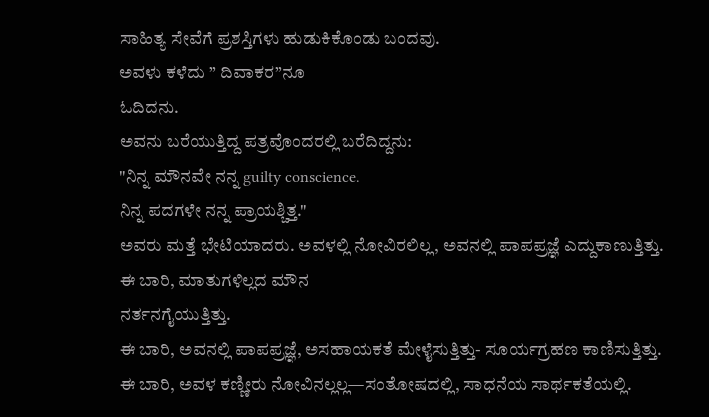ಸಾಹಿತ್ಯ ಸೇವೆಗೆ ಪ್ರಶಸ್ತಿಗಳು ಹುಡುಕಿಕೊಂಡು ಬಂದವು.
ಅವಳು ಕಳೆದು ” ದಿವಾಕರ”ನೂ
ಓದಿದನು.
ಅವನು ಬರೆಯುತ್ತಿದ್ದ ಪತ್ರವೊಂದರಲ್ಲಿ ಬರೆದಿದ್ದನು:
"ನಿನ್ನ ಮೌನವೇ ನನ್ನ guilty conscience.
ನಿನ್ನ ಪದಗಳೇ ನನ್ನ ಪ್ರಾಯಶ್ಚಿತ್ತ."
ಅವರು ಮತ್ತೆ ಭೇಟಿಯಾದರು. ಅವಳಲ್ಲಿ ನೋವಿರಲಿಲ್ಲ, ಅವನಲ್ಲಿ ಪಾಪಪ್ರಜ್ಞೆ ಎದ್ದುಕಾಣುತ್ತಿತ್ತು.
ಈ ಬಾರಿ, ಮಾತುಗಳಿಲ್ಲದ ಮೌನ
ನರ್ತನಗೈಯುತ್ತಿತ್ತು.
ಈ ಬಾರಿ, ಅವನಲ್ಲಿ ಪಾಪಪ್ರಜ್ಞೆ, ಅಸಹಾಯಕತೆ ಮೇಳೈಸುತ್ತಿತ್ತು- ಸೂರ್ಯಗ್ರಹಣ ಕಾಣಿಸುತ್ತಿತ್ತು.
ಈ ಬಾರಿ, ಅವಳ ಕಣ್ಣೀರು ನೋವಿನಲ್ಲಲ್ಲ—ಸಂತೋಷದಲ್ಲಿ, ಸಾಧನೆಯ ಸಾರ್ಥಕತೆಯಲ್ಲಿ.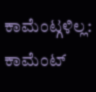ಕಾಮೆಂಟ್ಗಳಿಲ್ಲ:
ಕಾಮೆಂಟ್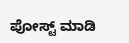ಪೋಸ್ಟ್ ಮಾಡಿ